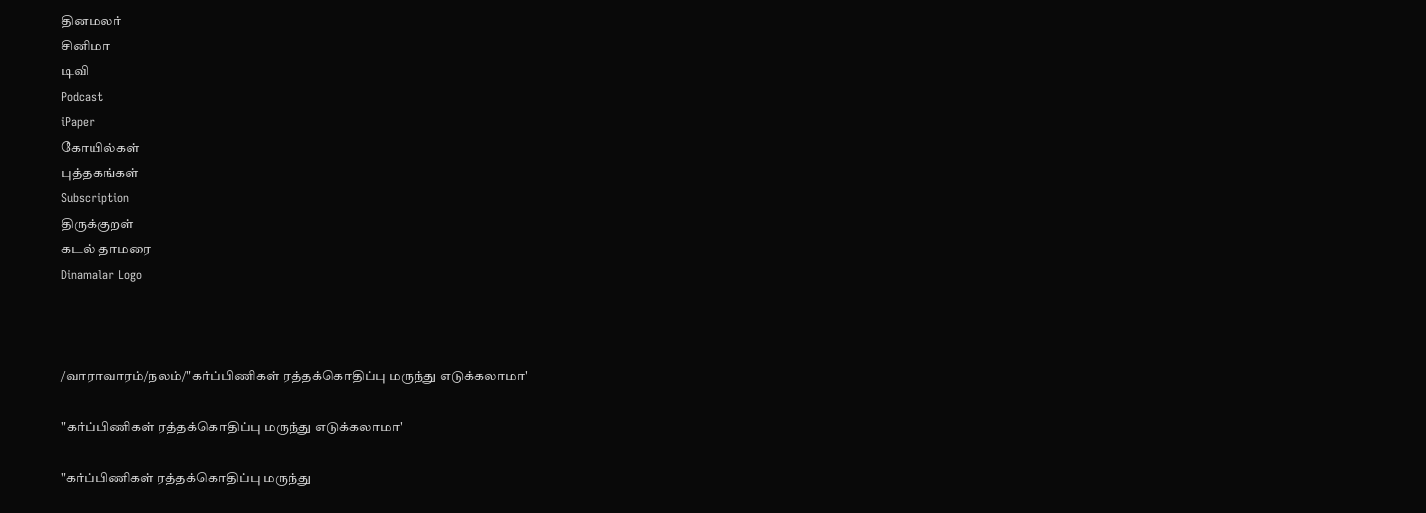தினமலர்
சினிமா
டிவி
Podcast
iPaper
கோயில்கள்
புத்தகங்கள்
Subscription
திருக்குறள்
கடல் தாமரை
Dinamalar Logo



/வாராவாரம்/நலம்/"கர்ப்பிணிகள் ரத்தக்கொதிப்பு மருந்து எடுக்கலாமா'

"கர்ப்பிணிகள் ரத்தக்கொதிப்பு மருந்து எடுக்கலாமா'

"கர்ப்பிணிகள் ரத்தக்கொதிப்பு மருந்து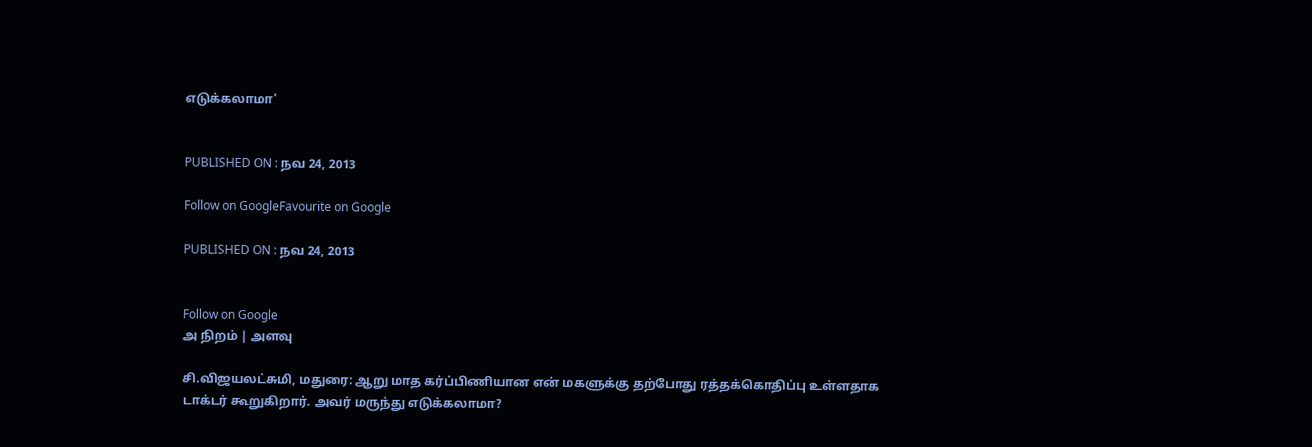எடுக்கலாமா'


PUBLISHED ON : நவ 24, 2013

Follow on GoogleFavourite on Google

PUBLISHED ON : நவ 24, 2013


Follow on Google
அ நிறம் | அளவு

சி.விஜயலட்சுமி, மதுரை: ஆறு மாத கர்ப்பிணியான என் மகளுக்கு தற்போது ரத்தக்கொதிப்பு உள்ளதாக டாக்டர் கூறுகிறார். அவர் மருந்து எடுக்கலாமா?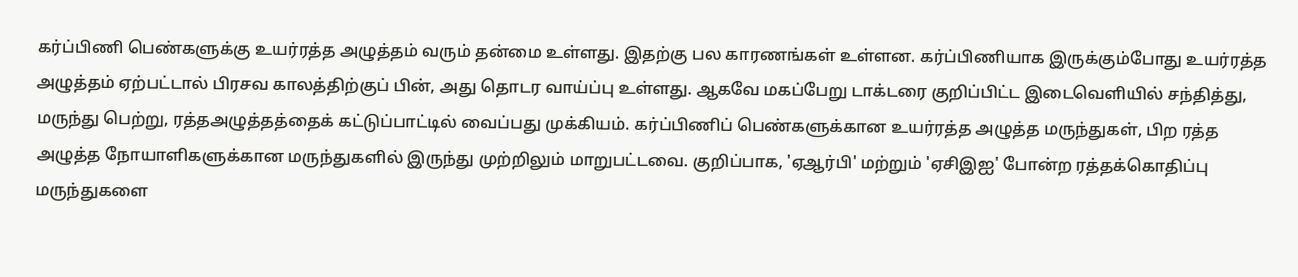கர்ப்பிணி பெண்களுக்கு உயர்ரத்த அழுத்தம் வரும் தன்மை உள்ளது. இதற்கு பல காரணங்கள் உள்ளன. கர்ப்பிணியாக இருக்கும்போது உயர்ரத்த அழுத்தம் ஏற்பட்டால் பிரசவ காலத்திற்குப் பின், அது தொடர வாய்ப்பு உள்ளது. ஆகவே மகப்பேறு டாக்டரை குறிப்பிட்ட இடைவெளியில் சந்தித்து, மருந்து பெற்று, ரத்தஅழுத்தத்தைக் கட்டுப்பாட்டில் வைப்பது முக்கியம். கர்ப்பிணிப் பெண்களுக்கான உயர்ரத்த அழுத்த மருந்துகள், பிற ரத்த அழுத்த நோயாளிகளுக்கான மருந்துகளில் இருந்து முற்றிலும் மாறுபட்டவை. குறிப்பாக, 'ஏஆர்பி' மற்றும் 'ஏசிஇஐ' போன்ற ரத்தக்கொதிப்பு மருந்துகளை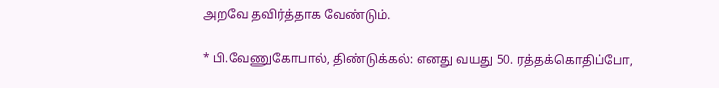அறவே தவிர்த்தாக வேண்டும்.

* பி.வேணுகோபால், திண்டுக்கல்: எனது வயது 50. ரத்தக்கொதிப்போ,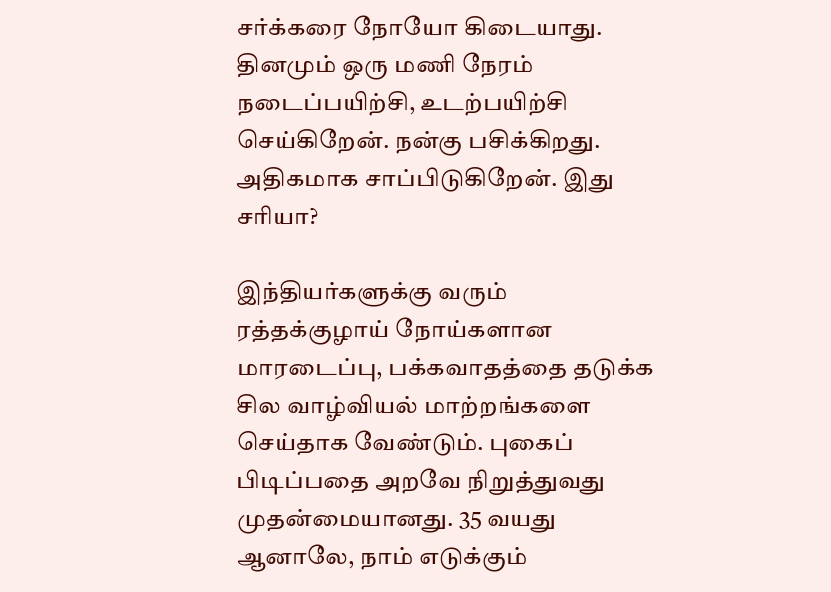சர்க்கரை நோயோ கிடையாது. தினமும் ஒரு மணி நேரம் நடைப்பயிற்சி, உடற்பயிற்சி செய்கிறேன். நன்கு பசிக்கிறது. அதிகமாக சாப்பிடுகிறேன். இது சரியா?

இந்தியர்களுக்கு வரும் ரத்தக்குழாய் நோய்களான மாரடைப்பு, பக்கவாதத்தை தடுக்க சில வாழ்வியல் மாற்றங்களை செய்தாக வேண்டும். புகைப் பிடிப்பதை அறவே நிறுத்துவது முதன்மையானது. 35 வயது ஆனாலே, நாம் எடுக்கும்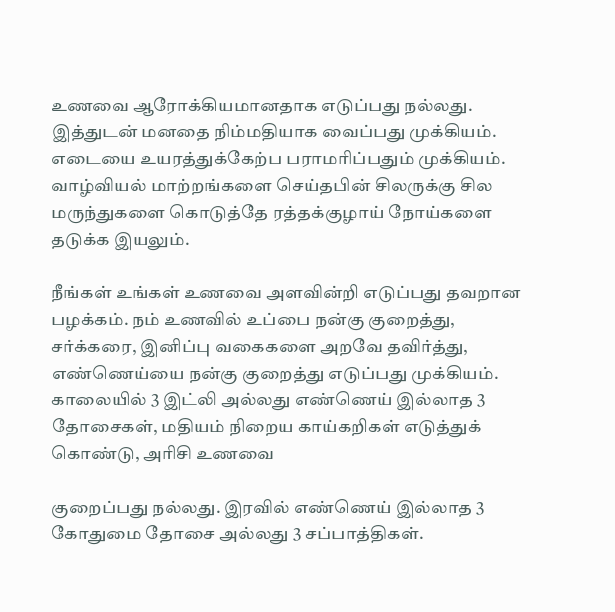உணவை ஆரோக்கியமானதாக எடுப்பது நல்லது. இத்துடன் மனதை நிம்மதியாக வைப்பது முக்கியம். எடையை உயரத்துக்கேற்ப பராமரிப்பதும் முக்கியம். வாழ்வியல் மாற்றங்களை செய்தபின் சிலருக்கு சில மருந்துகளை கொடுத்தே ரத்தக்குழாய் நோய்களை தடுக்க இயலும்.

நீங்கள் உங்கள் உணவை அளவின்றி எடுப்பது தவறான பழக்கம். நம் உணவில் உப்பை நன்கு குறைத்து, சர்க்கரை, இனிப்பு வகைகளை அறவே தவிர்த்து, எண்ணெய்யை நன்கு குறைத்து எடுப்பது முக்கியம். காலையில் 3 இட்லி அல்லது எண்ணெய் இல்லாத 3 தோசைகள், மதியம் நிறைய காய்கறிகள் எடுத்துக் கொண்டு, அரிசி உணவை

குறைப்பது நல்லது. இரவில் எண்ணெய் இல்லாத 3 கோதுமை தோசை அல்லது 3 சப்பாத்திகள்.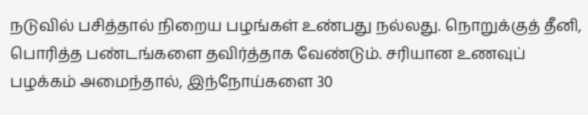நடுவில் பசித்தால் நிறைய பழங்கள் உண்பது நல்லது. நொறுக்குத் தீனி, பொரித்த பண்டங்களை தவிர்த்தாக வேண்டும். சரியான உணவுப் பழக்கம் அமைந்தால், இந்நோய்களை 30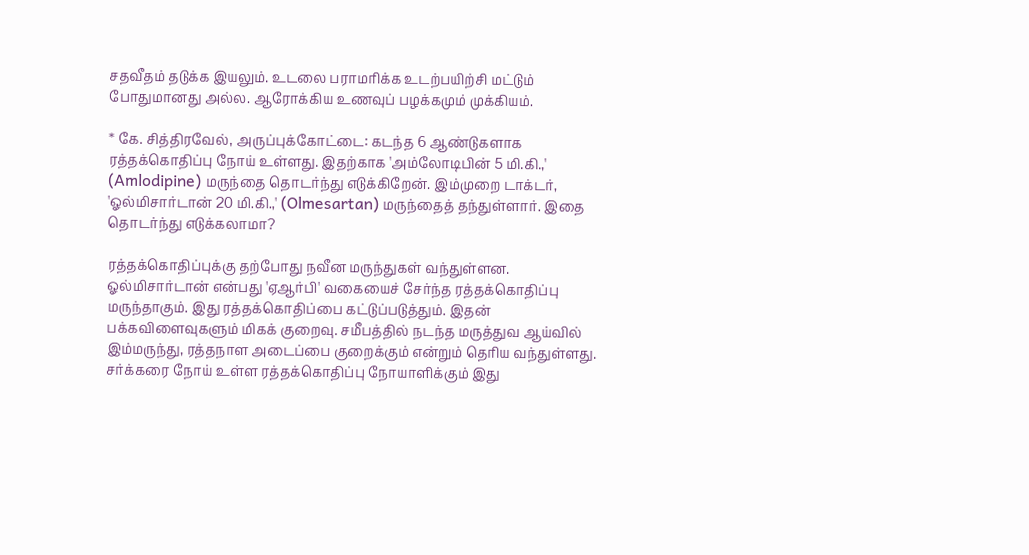சதவீதம் தடுக்க இயலும். உடலை பராமரிக்க உடற்பயிற்சி மட்டும் போதுமானது அல்ல. ஆரோக்கிய உணவுப் பழக்கமும் முக்கியம்.

* கே. சித்திரவேல், அருப்புக்கோட்டை: கடந்த 6 ஆண்டுகளாக ரத்தக்கொதிப்பு நோய் உள்ளது. இதற்காக 'அம்லோடிபின் 5 மி.கி.,' (Amlodipine) மருந்தை தொடர்ந்து எடுக்கிறேன். இம்முறை டாக்டர், 'ஓல்மிசார்டான் 20 மி.கி.,' (Olmesartan) மருந்தைத் தந்துள்ளார். இதை தொடர்ந்து எடுக்கலாமா?

ரத்தக்கொதிப்புக்கு தற்போது நவீன மருந்துகள் வந்துள்ளன. ஓல்மிசார்டான் என்பது 'ஏஆர்பி' வகையைச் சேர்ந்த ரத்தக்கொதிப்பு மருந்தாகும். இது ரத்தக்கொதிப்பை கட்டுப்படுத்தும். இதன் பக்கவிளைவுகளும் மிகக் குறைவு. சமீபத்தில் நடந்த மருத்துவ ஆய்வில் இம்மருந்து, ரத்தநாள அடைப்பை குறைக்கும் என்றும் தெரிய வந்துள்ளது. சர்க்கரை நோய் உள்ள ரத்தக்கொதிப்பு நோயாளிக்கும் இது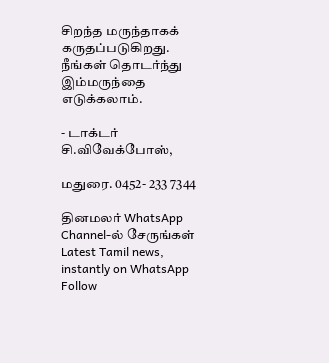சிறந்த மருந்தாகக் கருதப்படுகிறது. நீங்கள் தொடர்ந்து இம்மருந்தை எடுக்கலாம்.

- டாக்டர் சி.விவேக்போஸ்,

மதுரை. 0452- 233 7344

தினமலர் WhatsApp Channel-ல் சேருங்கள்
Latest Tamil news, instantly on WhatsApp
Follow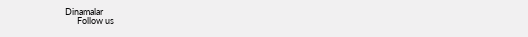Dinamalar
      Follow us